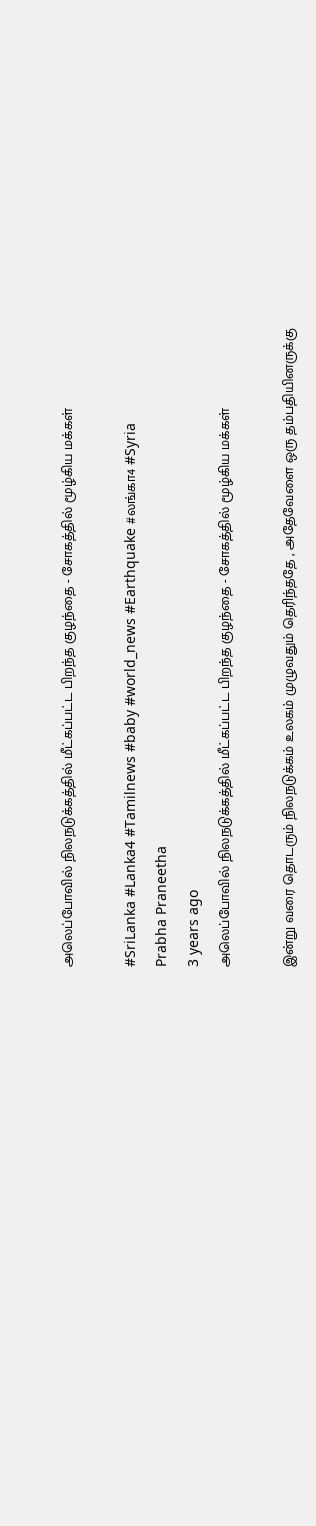அலெப்போவில் நிலநடுக்கத்தில் மீட்கப்பட்ட பிறந்த குழந்தை - சோகத்தில் மூழ்கிய மக்கள்

#SriLanka #Lanka4 #Tamilnews #baby #world_news #Earthquake #லங்கா4 #Syria
Prabha Praneetha
3 years ago
அலெப்போவில் நிலநடுக்கத்தில் மீட்கப்பட்ட பிறந்த குழந்தை - சோகத்தில் மூழ்கிய மக்கள்

இன்று வரை தொடரும் நிலநடுக்கம் உலகம் முழுவதும் தெரிந்ததே , அதேவேளை ஒரு தம்பதியினருக்கு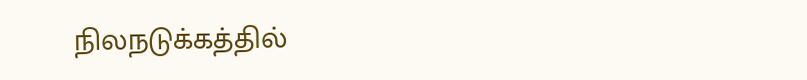நிலநடுக்கத்தில்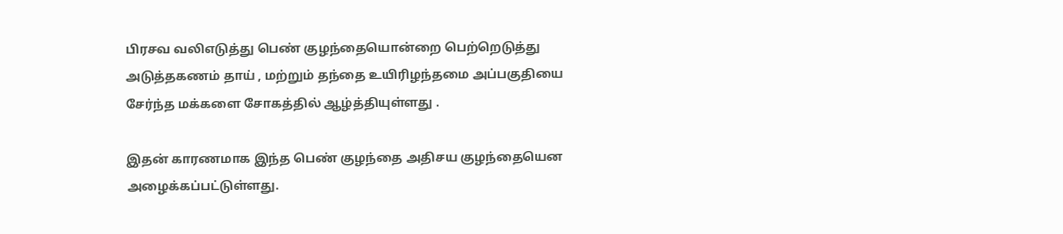பிரசவ வலிஎடுத்து பெண் குழந்தையொன்றை பெற்றெடுத்து அடுத்தகணம் தாய் , மற்றும் தந்தை உயிரிழந்தமை அப்பகுதியை சேர்ந்த மக்களை சோகத்தில் ஆழ்த்தியுள்ளது .

இதன் காரணமாக இந்த பெண் குழந்தை அதிசய குழந்தையென அழைக்கப்பட்டுள்ளது.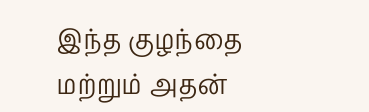இந்த குழந்தை மற்றும் அதன்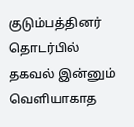குடும்பத்தினர் தொடர்பில்  தகவல் இன்னும் வெளியாகாத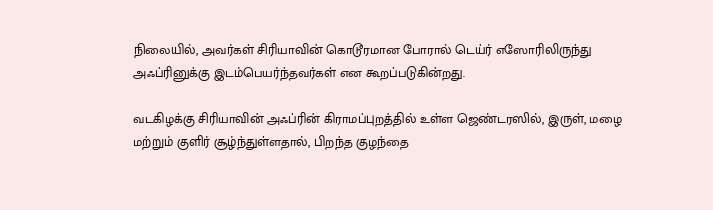நிலையில், அவர்கள் சிரியாவின் கொடூரமான போரால் டெய்ர் எஸோரிலிருந்து அஃப்ரினுக்கு இடம்பெயர்ந்தவர்கள் என கூறப்படுகின்றது.

வடகிழக்கு சிரியாவின் அஃப்ரின் கிராமப்புறத்தில் உள்ள ஜெண்டரஸில், இருள், மழை மற்றும் குளிர் சூழ்ந்துள்ளதால், பிறந்த குழந்தை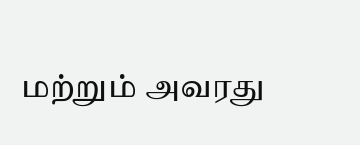மற்றும் அவரது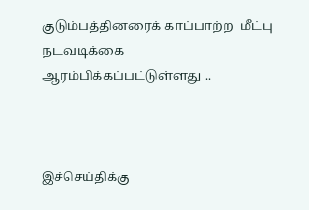குடும்பத்தினரைக் காப்பாற்ற  மீட்பு நடவடிக்கை ஆரம்பிக்கப்பட்டுள்ளது ..



இச்செய்திக்கு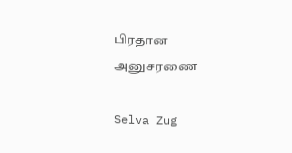பிரதான அனுசரணை

Selva Zug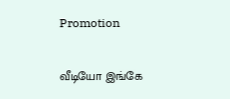Promotion

வீடியோ இங்கே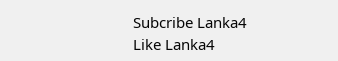Subcribe Lanka4
Like Lanka4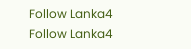Follow Lanka4
Follow Lanka4